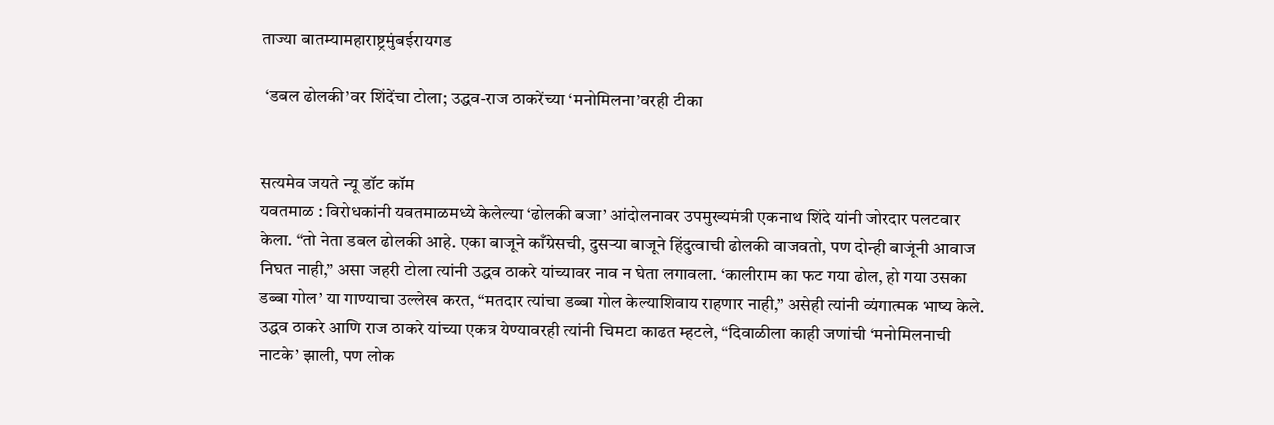ताज्या बातम्यामहाराष्ट्रमुंबईरायगड

 ‘डबल ढोलकी’वर शिंदेंचा टोला; उद्धव-राज ठाकरेंच्या ‘मनोमिलना’वरही टीका


सत्यमेव जयते न्यू डॉट कॉम
यवतमाळ : विरोधकांनी यवतमाळमध्ये केलेल्या ‘ढोलकी बजा’ आंदोलनावर उपमुख्यमंत्री एकनाथ शिंदे यांनी जोरदार पलटवार केला. “तो नेता डबल ढोलकी आहे. एका बाजूने काँग्रेसची, दुसऱ्या बाजूने हिंदुत्वाची ढोलकी वाजवतो, पण दोन्ही बाजूंनी आवाज निघत नाही,” असा जहरी टोला त्यांनी उद्धव ठाकरे यांच्यावर नाव न घेता लगावला. ‘कालीराम का फट गया ढोल, हो गया उसका डब्बा गोल’ या गाण्याचा उल्लेख करत, “मतदार त्यांचा डब्बा गोल केल्याशिवाय राहणार नाही,” असेही त्यांनी व्यंगात्मक भाष्य केले.
उद्धव ठाकरे आणि राज ठाकरे यांच्या एकत्र येण्यावरही त्यांनी चिमटा काढत म्हटले, “दिवाळीला काही जणांची ‘मनोमिलनाची नाटके’ झाली, पण लोक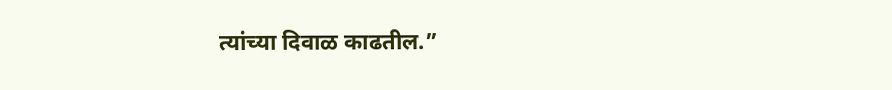त्यांच्या दिवाळ काढतील.”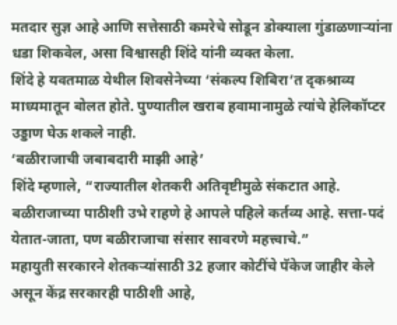मतदार सुज्ञ आहे आणि सत्तेसाठी कमरेचे सोडून डोक्याला गुंडाळणाऱ्यांना धडा शिकवेल, असा विश्वासही शिंदे यांनी व्यक्त केला.
शिंदे हे यवतमाळ येथील शिवसेनेच्या ‘संकल्प शिबिरा’त दृकश्राव्य माध्यमातून बोलत होते. पुण्यातील खराब हवामानामुळे त्यांचे हेलिकॉप्टर उड्डाण घेऊ शकले नाही.
‘बळीराजाची जबाबदारी माझी आहे’
शिंदे म्हणाले, “राज्यातील शेतकरी अतिवृष्टीमुळे संकटात आहे. बळीराजाच्या पाठीशी उभे राहणे हे आपले पहिले कर्तव्य आहे. सत्ता-पदं येतात-जाता, पण बळीराजाचा संसार सावरणे महत्त्वाचे.”
महायुती सरकारने शेतकऱ्यांसाठी 32 हजार कोटींचे पॅकेज जाहीर केले असून केंद्र सरकारही पाठीशी आहे,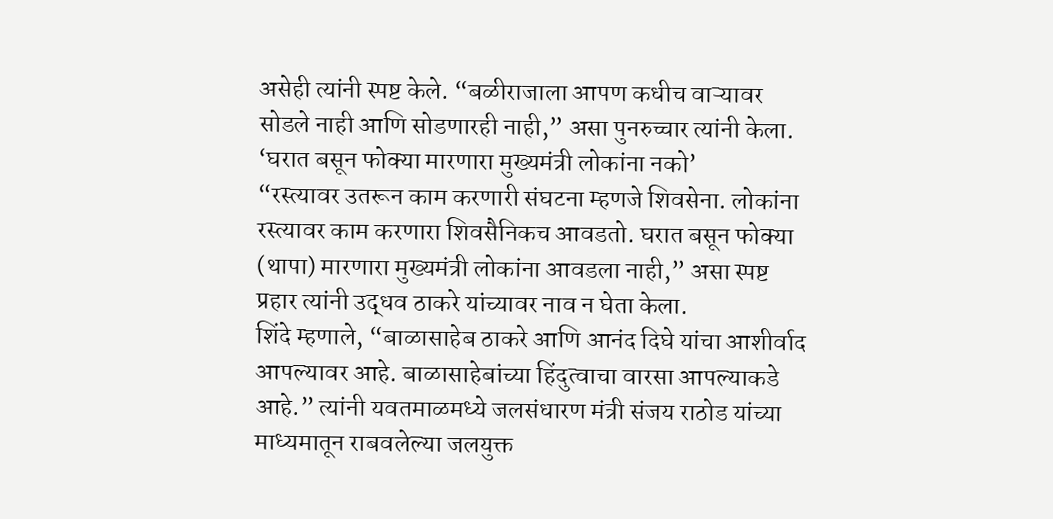असेही त्यांनी स्पष्ट केले. “बळीराजाला आपण कधीच वाऱ्यावर सोडले नाही आणि सोडणारही नाही,” असा पुनरुच्चार त्यांनी केला.
‘घरात बसून फोक्या मारणारा मुख्यमंत्री लोकांना नको’
“रस्त्यावर उतरून काम करणारी संघटना म्हणजे शिवसेना. लोकांना रस्त्यावर काम करणारा शिवसैनिकच आवडतो. घरात बसून फोक्या (थापा) मारणारा मुख्यमंत्री लोकांना आवडला नाही,” असा स्पष्ट प्रहार त्यांनी उद्धव ठाकरे यांच्यावर नाव न घेता केला.
शिंदे म्हणाले, “बाळासाहेब ठाकरे आणि आनंद दिघे यांचा आशीर्वाद आपल्यावर आहे. बाळासाहेबांच्या हिंदुत्वाचा वारसा आपल्याकडे आहे.” त्यांनी यवतमाळमध्ये जलसंधारण मंत्री संजय राठोड यांच्या माध्यमातून राबवलेल्या जलयुक्त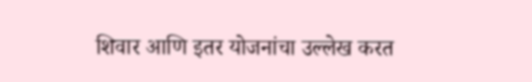शिवार आणि इतर योजनांचा उल्लेख करत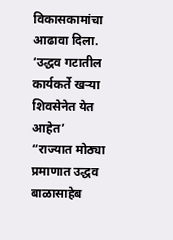विकासकामांचा आढावा दिला.
‘उद्धव गटातील कार्यकर्ते खऱ्या शिवसेनेत येत आहेत’
“राज्यात मोठ्या प्रमाणात उद्धव बाळासाहेब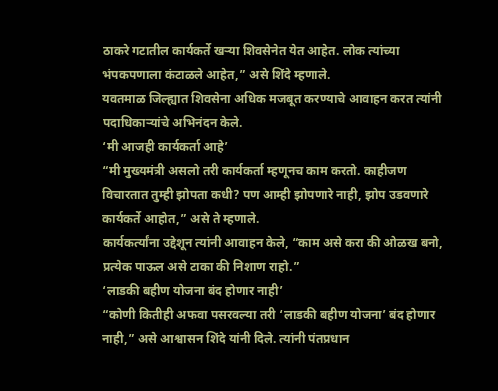ठाकरे गटातील कार्यकर्ते खऱ्या शिवसेनेत येत आहेत. लोक त्यांच्या भंपकपणाला कंटाळले आहेत,” असे शिंदे म्हणाले.
यवतमाळ जिल्ह्यात शिवसेना अधिक मजबूत करण्याचे आवाहन करत त्यांनी पदाधिकाऱ्यांचे अभिनंदन केले.
‘मी आजही कार्यकर्ता आहे’
“मी मुख्यमंत्री असलो तरी कार्यकर्ता म्हणूनच काम करतो. काहीजण विचारतात तुम्ही झोपता कधी? पण आम्ही झोपणारे नाही, झोप उडवणारे कार्यकर्ते आहोत,” असे ते म्हणाले.
कार्यकर्त्यांना उद्देशून त्यांनी आवाहन केले, “काम असे करा की ओळख बनो, प्रत्येक पाऊल असे टाका की निशाण राहो.”
‘लाडकी बहीण योजना बंद होणार नाही’
“कोणी कितीही अफवा पसरवल्या तरी ‘लाडकी बहीण योजना’ बंद होणार नाही,” असे आश्वासन शिंदे यांनी दिले. त्यांनी पंतप्रधान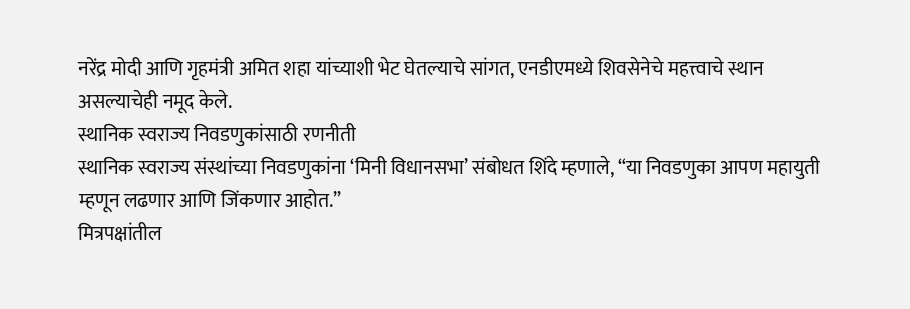नरेंद्र मोदी आणि गृहमंत्री अमित शहा यांच्याशी भेट घेतल्याचे सांगत, एनडीएमध्ये शिवसेनेचे महत्त्वाचे स्थान असल्याचेही नमूद केले.
स्थानिक स्वराज्य निवडणुकांसाठी रणनीती
स्थानिक स्वराज्य संस्थांच्या निवडणुकांना ‘मिनी विधानसभा’ संबोधत शिंदे म्हणाले, “या निवडणुका आपण महायुती म्हणून लढणार आणि जिंकणार आहोत.”
मित्रपक्षांतील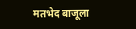मतभेद बाजूला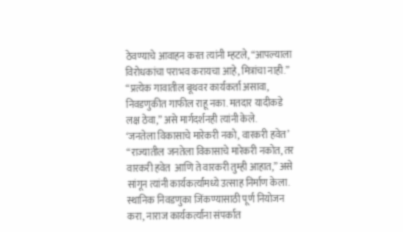ठेवण्याचे आवाहन करत त्यांनी म्हटले, “आपल्याला विरोधकांचा पराभव करायचा आहे, मित्रांचा नाही.”
“प्रत्येक गावातील बूथवर कार्यकर्ता असावा, निवडणुकीत गाफील राहू नका. मतदार यादीकडे लक्ष ठेवा,” असे मार्गदर्शनही त्यांनी केले.
‘जनतेला विकासाचे मारेकरी नको, वारकरी हवेत’
“राज्यातील जनतेला विकासाचे मारेकरी नकोत, तर वारकरी हवेत  आणि ते वारकरी तुम्ही आहात,” असे सांगून त्यांनी कार्यकर्त्यांमध्ये उत्साह निर्माण केला.
स्थानिक निवडणुका जिंकण्यासाठी पूर्ण नियोजन करा, नाराज कार्यकर्त्यांना संपर्कात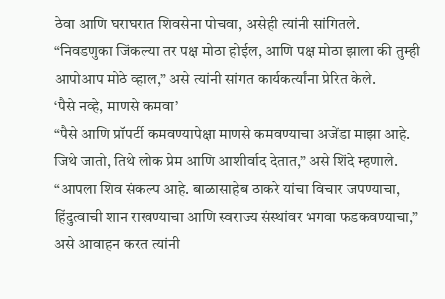ठेवा आणि घराघरात शिवसेना पोचवा, असेही त्यांनी सांगितले.
“निवडणुका जिंकल्या तर पक्ष मोठा होईल, आणि पक्ष मोठा झाला की तुम्ही आपोआप मोठे व्हाल,” असे त्यांनी सांगत कार्यकर्त्यांना प्रेरित केले.
‘पैसे नव्हे, माणसे कमवा’
“पैसे आणि प्रॉपर्टी कमवण्यापेक्षा माणसे कमवण्याचा अजेंडा माझा आहे. जिथे जातो, तिथे लोक प्रेम आणि आशीर्वाद देतात,” असे शिंदे म्हणाले.
“आपला शिव संकल्प आहे. बाळासाहेब ठाकरे यांचा विचार जपण्याचा, हिंदुत्वाची शान राखण्याचा आणि स्वराज्य संस्थांवर भगवा फडकवण्याचा,” असे आवाहन करत त्यांनी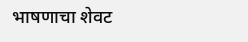भाषणाचा शेवट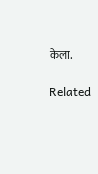केला.

Related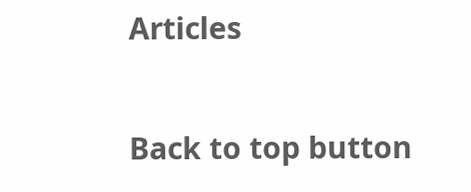Articles

Back to top button